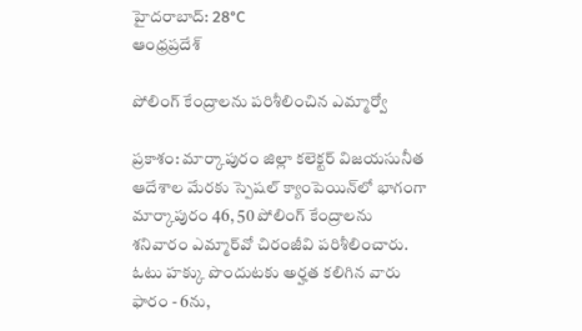హైదరాబాద్: 28°C
ఆంధ్రప్రదేశ్

పోలింగ్ కేంద్రాలను పరిశీలించిన ఎమ్మార్వో

ప్రకాశం: మార్కాపురం జిల్లా కలెక్టర్ విజయసునీత ఆదేశాల మేరకు స్పెషల్ క్యాంపెయిన్‌లో భాగంగా మార్కాపురం 46, 50 పోలింగ్ కేంద్రాలను శనివారం ఎమ్మార్‌వో చిరంజీవి పరిశీలించారు. ఓటు హక్కు పొందుటకు అర్హత కలిగిన వారు ఫారం - 6ను,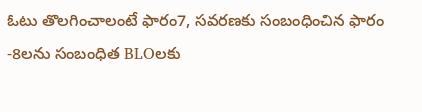ఓటు తొలగించాలంటే ఫారం7, సవరణకు సంబంధించిన ఫారం -8లను సంబంధిత BLOలకు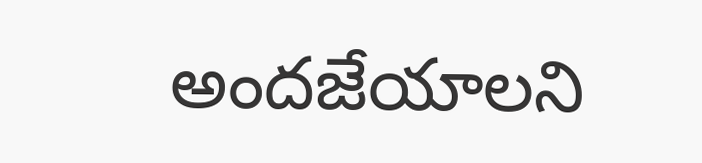అందజేయాలని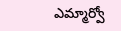ఎమ్మార్వో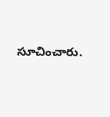సూచించారు.